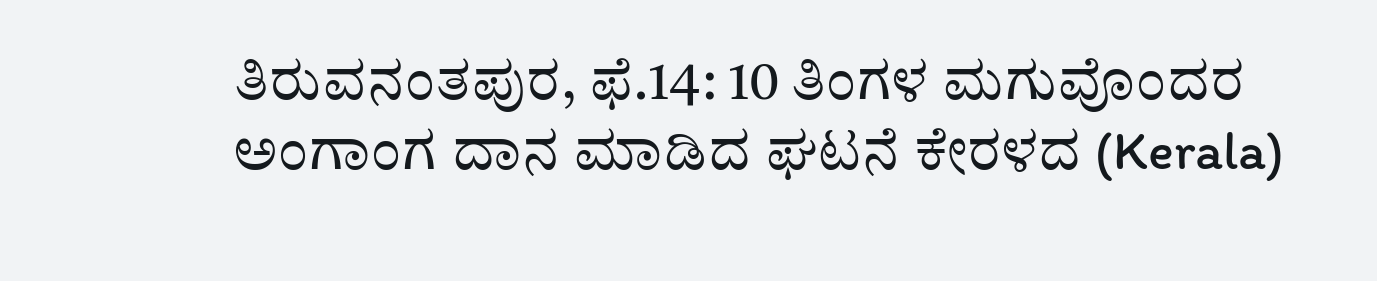ತಿರುವನಂತಪುರ, ಫೆ.14: 10 ತಿಂಗಳ ಮಗುವೊಂದರ ಅಂಗಾಂಗ ದಾನ ಮಾಡಿದ ಘಟನೆ ಕೇರಳದ (Kerala)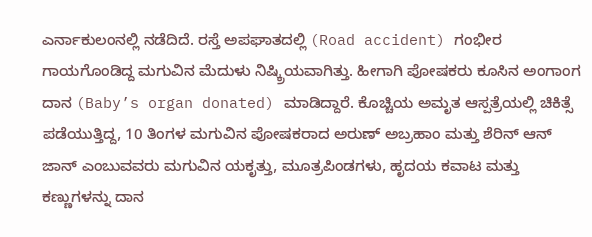ಎರ್ನಾಕುಲಂನಲ್ಲಿ ನಡೆದಿದೆ. ರಸ್ತೆ ಅಪಘಾತದಲ್ಲಿ (Road accident) ಗಂಭೀರ ಗಾಯಗೊಂಡಿದ್ದ ಮಗುವಿನ ಮೆದುಳು ನಿಷ್ಕ್ರಿಯವಾಗಿತ್ತು. ಹೀಗಾಗಿ ಪೋಷಕರು ಕೂಸಿನ ಅಂಗಾಂಗ ದಾನ (Baby’s organ donated) ಮಾಡಿದ್ದಾರೆ. ಕೊಚ್ಚಿಯ ಅಮೃತ ಆಸ್ಪತ್ರೆಯಲ್ಲಿ ಚಿಕಿತ್ಸೆ ಪಡೆಯುತ್ತಿದ್ದ, 10 ತಿಂಗಳ ಮಗುವಿನ ಪೋಷಕರಾದ ಅರುಣ್ ಅಬ್ರಹಾಂ ಮತ್ತು ಶೆರಿನ್ ಆನ್ ಜಾನ್ ಎಂಬುವವರು ಮಗುವಿನ ಯಕೃತ್ತು, ಮೂತ್ರಪಿಂಡಗಳು, ಹೃದಯ ಕವಾಟ ಮತ್ತು ಕಣ್ಣುಗಳನ್ನು ದಾನ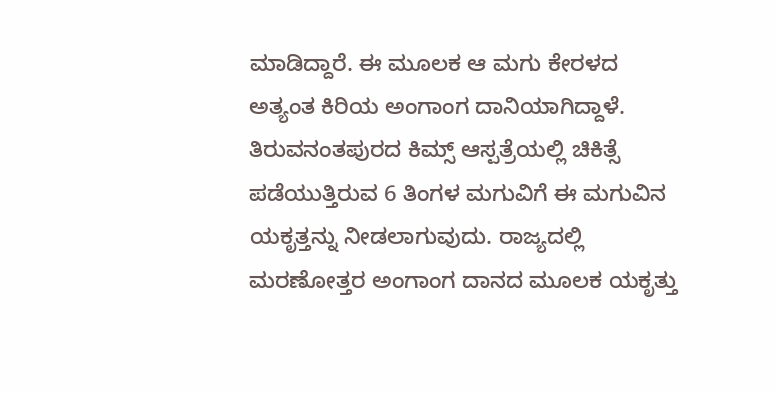ಮಾಡಿದ್ದಾರೆ. ಈ ಮೂಲಕ ಆ ಮಗು ಕೇರಳದ ಅತ್ಯಂತ ಕಿರಿಯ ಅಂಗಾಂಗ ದಾನಿಯಾಗಿದ್ದಾಳೆ.
ತಿರುವನಂತಪುರದ ಕಿಮ್ಸ್ ಆಸ್ಪತ್ರೆಯಲ್ಲಿ ಚಿಕಿತ್ಸೆ ಪಡೆಯುತ್ತಿರುವ 6 ತಿಂಗಳ ಮಗುವಿಗೆ ಈ ಮಗುವಿನ ಯಕೃತ್ತನ್ನು ನೀಡಲಾಗುವುದು. ರಾಜ್ಯದಲ್ಲಿ ಮರಣೋತ್ತರ ಅಂಗಾಂಗ ದಾನದ ಮೂಲಕ ಯಕೃತ್ತು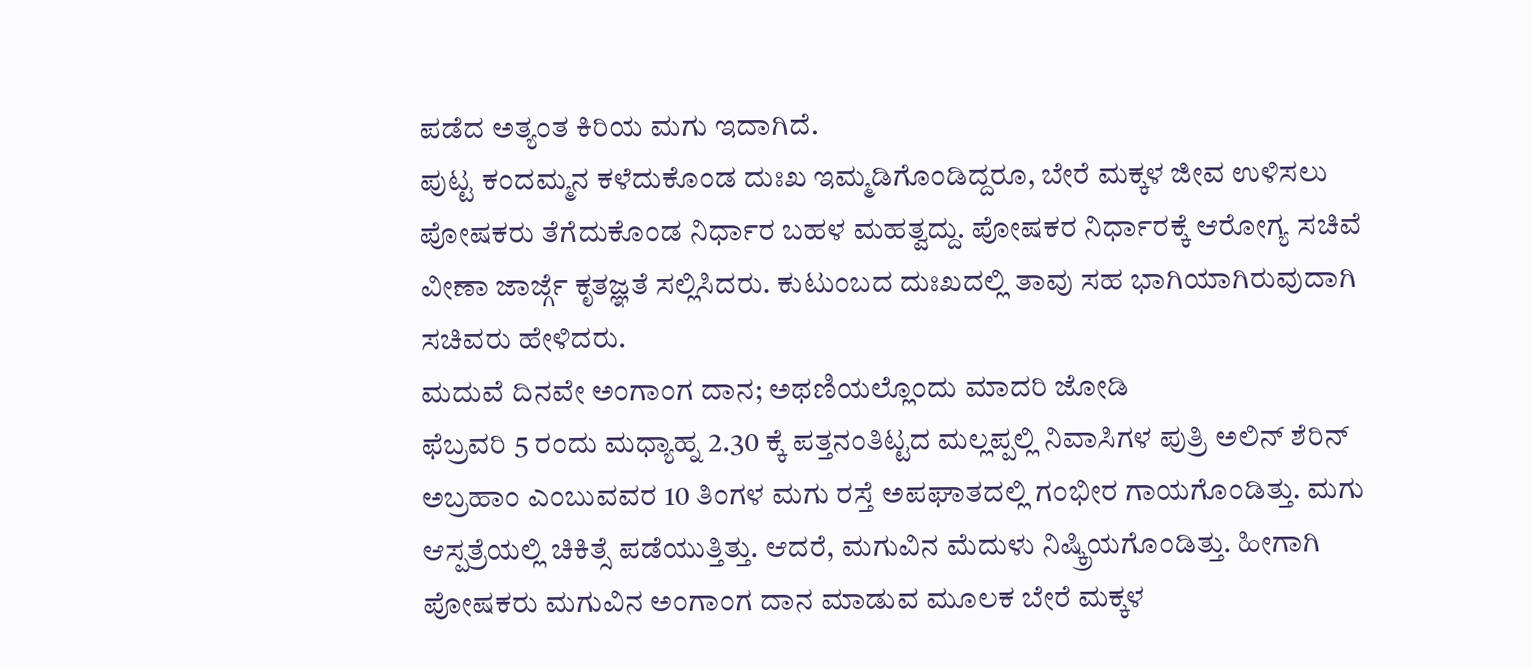ಪಡೆದ ಅತ್ಯಂತ ಕಿರಿಯ ಮಗು ಇದಾಗಿದೆ.
ಪುಟ್ಟ ಕಂದಮ್ಮನ ಕಳೆದುಕೊಂಡ ದುಃಖ ಇಮ್ಮಡಿಗೊಂಡಿದ್ದರೂ, ಬೇರೆ ಮಕ್ಕಳ ಜೀವ ಉಳಿಸಲು ಪೋಷಕರು ತೆಗೆದುಕೊಂಡ ನಿರ್ಧಾರ ಬಹಳ ಮಹತ್ವದ್ದು. ಪೋಷಕರ ನಿರ್ಧಾರಕ್ಕೆ ಆರೋಗ್ಯ ಸಚಿವೆ ವೀಣಾ ಜಾರ್ಜ್ಗೆ ಕೃತಜ್ಞತೆ ಸಲ್ಲಿಸಿದರು. ಕುಟುಂಬದ ದುಃಖದಲ್ಲಿ ತಾವು ಸಹ ಭಾಗಿಯಾಗಿರುವುದಾಗಿ ಸಚಿವರು ಹೇಳಿದರು.
ಮದುವೆ ದಿನವೇ ಅಂಗಾಂಗ ದಾನ; ಅಥಣಿಯಲ್ಲೊಂದು ಮಾದರಿ ಜೋಡಿ
ಫೆಬ್ರವರಿ 5 ರಂದು ಮಧ್ಯಾಹ್ನ 2.30 ಕ್ಕೆ ಪತ್ತನಂತಿಟ್ಟದ ಮಲ್ಲಪ್ಪಲ್ಲಿ ನಿವಾಸಿಗಳ ಪುತ್ರಿ ಅಲಿನ್ ಶೆರಿನ್ ಅಬ್ರಹಾಂ ಎಂಬುವವರ 10 ತಿಂಗಳ ಮಗು ರಸ್ತೆ ಅಪಘಾತದಲ್ಲಿ ಗಂಭೀರ ಗಾಯಗೊಂಡಿತ್ತು. ಮಗು ಆಸ್ಪತ್ರೆಯಲ್ಲಿ ಚಿಕಿತ್ಸೆ ಪಡೆಯುತ್ತಿತ್ತು. ಆದರೆ, ಮಗುವಿನ ಮೆದುಳು ನಿಷ್ಕ್ರಿಯಗೊಂಡಿತ್ತು. ಹೀಗಾಗಿ ಪೋಷಕರು ಮಗುವಿನ ಅಂಗಾಂಗ ದಾನ ಮಾಡುವ ಮೂಲಕ ಬೇರೆ ಮಕ್ಕಳ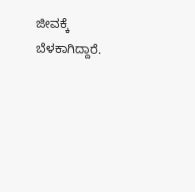ಜೀವಕ್ಕೆ ಬೆಳಕಾಗಿದ್ದಾರೆ.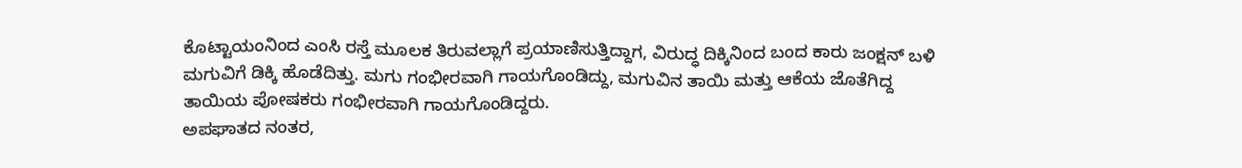ಕೊಟ್ಟಾಯಂನಿಂದ ಎಂಸಿ ರಸ್ತೆ ಮೂಲಕ ತಿರುವಲ್ಲಾಗೆ ಪ್ರಯಾಣಿಸುತ್ತಿದ್ದಾಗ, ವಿರುದ್ಧ ದಿಕ್ಕಿನಿಂದ ಬಂದ ಕಾರು ಜಂಕ್ಷನ್ ಬಳಿ ಮಗುವಿಗೆ ಡಿಕ್ಕಿ ಹೊಡೆದಿತ್ತು. ಮಗು ಗಂಭೀರವಾಗಿ ಗಾಯಗೊಂಡಿದ್ದು, ಮಗುವಿನ ತಾಯಿ ಮತ್ತು ಆಕೆಯ ಜೊತೆಗಿದ್ದ ತಾಯಿಯ ಪೋಷಕರು ಗಂಭೀರವಾಗಿ ಗಾಯಗೊಂಡಿದ್ದರು.
ಅಪಘಾತದ ನಂತರ,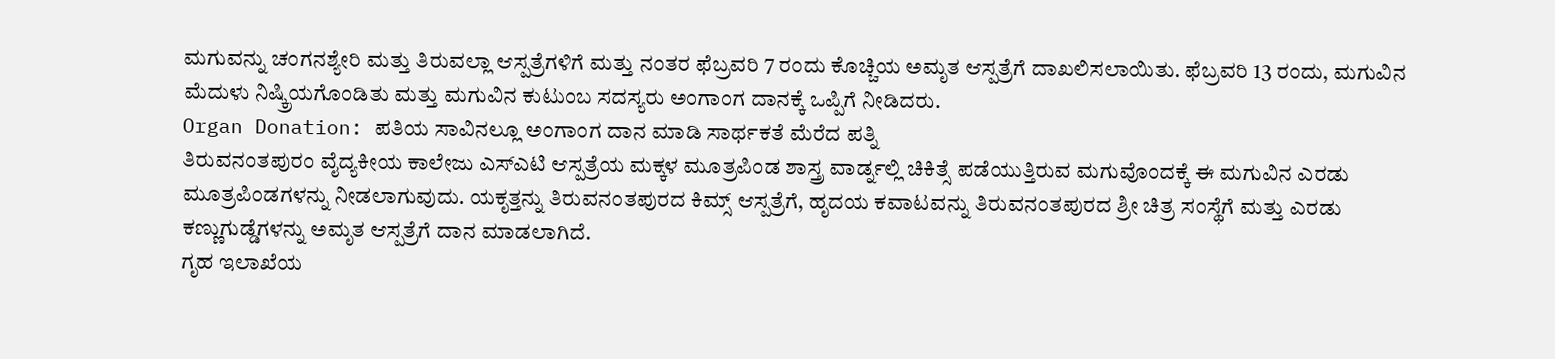ಮಗುವನ್ನು ಚಂಗನಶ್ಯೇರಿ ಮತ್ತು ತಿರುವಲ್ಲಾ ಆಸ್ಪತ್ರೆಗಳಿಗೆ ಮತ್ತು ನಂತರ ಫೆಬ್ರವರಿ 7 ರಂದು ಕೊಚ್ಚಿಯ ಅಮೃತ ಆಸ್ಪತ್ರೆಗೆ ದಾಖಲಿಸಲಾಯಿತು. ಫೆಬ್ರವರಿ 13 ರಂದು, ಮಗುವಿನ ಮೆದುಳು ನಿಷ್ಕ್ರಿಯಗೊಂಡಿತು ಮತ್ತು ಮಗುವಿನ ಕುಟುಂಬ ಸದಸ್ಯರು ಅಂಗಾಂಗ ದಾನಕ್ಕೆ ಒಪ್ಪಿಗೆ ನೀಡಿದರು.
Organ Donation: ಪತಿಯ ಸಾವಿನಲ್ಲೂ ಅಂಗಾಂಗ ದಾನ ಮಾಡಿ ಸಾರ್ಥಕತೆ ಮೆರೆದ ಪತ್ನಿ
ತಿರುವನಂತಪುರಂ ವೈದ್ಯಕೀಯ ಕಾಲೇಜು ಎಸ್ಎಟಿ ಆಸ್ಪತ್ರೆಯ ಮಕ್ಕಳ ಮೂತ್ರಪಿಂಡ ಶಾಸ್ತ್ರ ವಾರ್ಡ್ನಲ್ಲಿ ಚಿಕಿತ್ಸೆ ಪಡೆಯುತ್ತಿರುವ ಮಗುವೊಂದಕ್ಕೆ ಈ ಮಗುವಿನ ಎರಡು ಮೂತ್ರಪಿಂಡಗಳನ್ನು ನೀಡಲಾಗುವುದು. ಯಕೃತ್ತನ್ನು ತಿರುವನಂತಪುರದ ಕಿಮ್ಸ್ ಆಸ್ಪತ್ರೆಗೆ, ಹೃದಯ ಕವಾಟವನ್ನು ತಿರುವನಂತಪುರದ ಶ್ರೀ ಚಿತ್ರ ಸಂಸ್ಥೆಗೆ ಮತ್ತು ಎರಡು ಕಣ್ಣುಗುಡ್ಡೆಗಳನ್ನು ಅಮೃತ ಆಸ್ಪತ್ರೆಗೆ ದಾನ ಮಾಡಲಾಗಿದೆ.
ಗೃಹ ಇಲಾಖೆಯ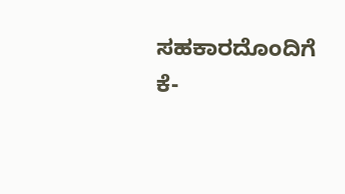ಸಹಕಾರದೊಂದಿಗೆ ಕೆ-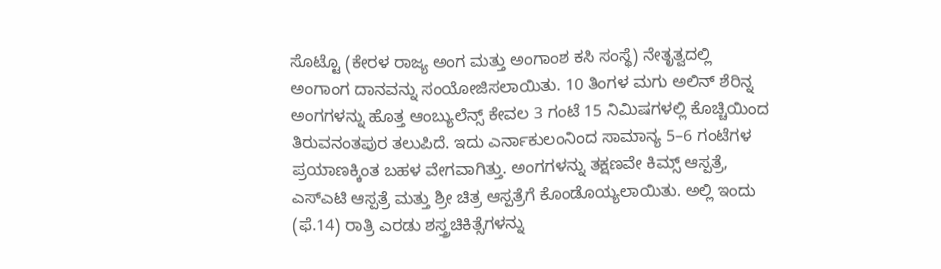ಸೊಟ್ಟೊ (ಕೇರಳ ರಾಜ್ಯ ಅಂಗ ಮತ್ತು ಅಂಗಾಂಶ ಕಸಿ ಸಂಸ್ಥೆ) ನೇತೃತ್ವದಲ್ಲಿ ಅಂಗಾಂಗ ದಾನವನ್ನು ಸಂಯೋಜಿಸಲಾಯಿತು. 10 ತಿಂಗಳ ಮಗು ಅಲಿನ್ ಶೆರಿನ್ನ ಅಂಗಗಳನ್ನು ಹೊತ್ತ ಆಂಬ್ಯುಲೆನ್ಸ್ ಕೇವಲ 3 ಗಂಟೆ 15 ನಿಮಿಷಗಳಲ್ಲಿ ಕೊಚ್ಚಿಯಿಂದ ತಿರುವನಂತಪುರ ತಲುಪಿದೆ. ಇದು ಎರ್ನಾಕುಲಂನಿಂದ ಸಾಮಾನ್ಯ 5–6 ಗಂಟೆಗಳ ಪ್ರಯಾಣಕ್ಕಿಂತ ಬಹಳ ವೇಗವಾಗಿತ್ತು. ಅಂಗಗಳನ್ನು ತಕ್ಷಣವೇ ಕಿಮ್ಸ್ ಆಸ್ಪತ್ರೆ, ಎಸ್ಎಟಿ ಆಸ್ಪತ್ರೆ ಮತ್ತು ಶ್ರೀ ಚಿತ್ರ ಆಸ್ಪತ್ರೆಗೆ ಕೊಂಡೊಯ್ಯಲಾಯಿತು. ಅಲ್ಲಿ ಇಂದು (ಫೆ.14) ರಾತ್ರಿ ಎರಡು ಶಸ್ತ್ರಚಿಕಿತ್ಸೆಗಳನ್ನು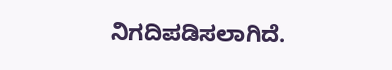ನಿಗದಿಪಡಿಸಲಾಗಿದೆ.